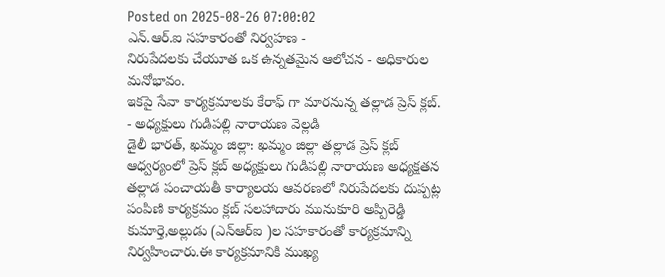Posted on 2025-08-26 07:00:02
ఎన్.ఆర్.ఐ సహకారంతో నిర్వహణ -
నిరుపేదలకు చేయూత ఒక ఉన్నతమైన ఆలోచన - అధికారుల మనోభావం.
ఇకపై సేవా కార్యక్రమాలకు కేరాఫ్ గా మారనున్న తల్లాడ ప్రెస్ క్లబ్.
- అధ్యక్షులు గుడిపల్లి నారాయణ వెల్లడి
డైలీ భారత్, ఖమ్మం జిల్లా: ఖమ్మం జిల్లా తల్లాడ ప్రెస్ క్లబ్ ఆధ్వర్యంలో ప్రెస్ క్లబ్ అధ్యక్షులు గుడిపల్లి నారాయణ అధ్యక్షతన తల్లాడ పంచాయతీ కార్యాలయ ఆవరణలో నిరుపేదలకు దుప్పట్ల పంపిణి కార్యక్రమం క్లబ్ సలహాదారు మునుకూరి అప్పిరెడ్డి కుమార్తె,అల్లుడు (ఎన్ఆర్ఐ )ల సహకారంతో కార్యక్రమాన్ని నిర్వహించారు.ఈ కార్యక్రమానికి ముఖ్య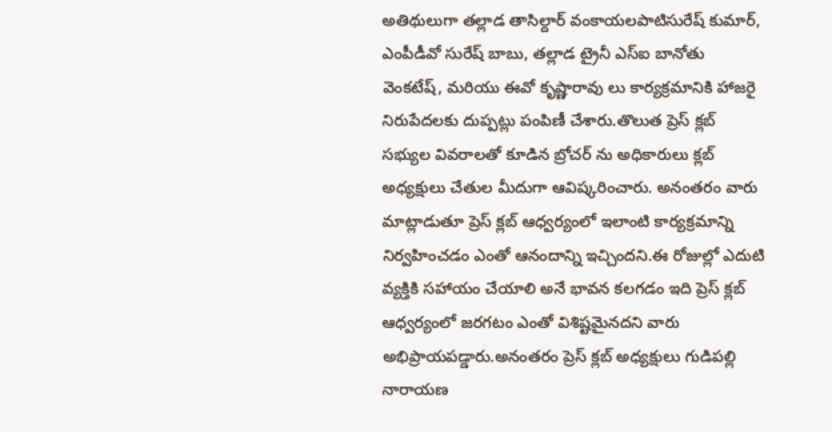అతిథులుగా తల్లాడ తాసిల్దార్ వంకాయలపాటిసురేష్ కుమార్, ఎంపీడీవో సురేష్ బాబు, తల్లాడ ట్రైనీ ఎస్ఐ బానోతు వెంకటేష్, మరియు ఈవో కృష్ణారావు లు కార్యక్రమానికి హాజరై నిరుపేదలకు దుప్పట్లు పంపిణీ చేశారు.తొలుత ప్రెస్ క్లబ్ సభ్యుల వివరాలతో కూడిన బ్రోచర్ ను అధికారులు క్లబ్ అధ్యక్షులు చేతుల మీదుగా ఆవిష్కరించారు. అనంతరం వారు మాట్లాడుతూ ప్రెస్ క్లబ్ ఆధ్వర్యంలో ఇలాంటి కార్యక్రమాన్ని నిర్వహించడం ఎంతో ఆనందాన్ని ఇచ్చిందని.ఈ రోజుల్లో ఎదుటి వ్యక్తికి సహాయం చేయాలి అనే భావన కలగడం ఇది ప్రెస్ క్లబ్ ఆధ్వర్యంలో జరగటం ఎంతో విశిష్టమైనదని వారు అభిప్రాయపడ్డారు.అనంతరం ప్రెస్ క్లబ్ అధ్యక్షులు గుడిపల్లి నారాయణ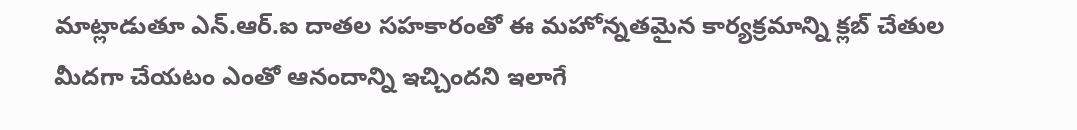మాట్లాడుతూ ఎన్.ఆర్.ఐ దాతల సహకారంతో ఈ మహోన్నతమైన కార్యక్రమాన్ని క్లబ్ చేతుల మీదగా చేయటం ఎంతో ఆనందాన్ని ఇచ్చిందని ఇలాగే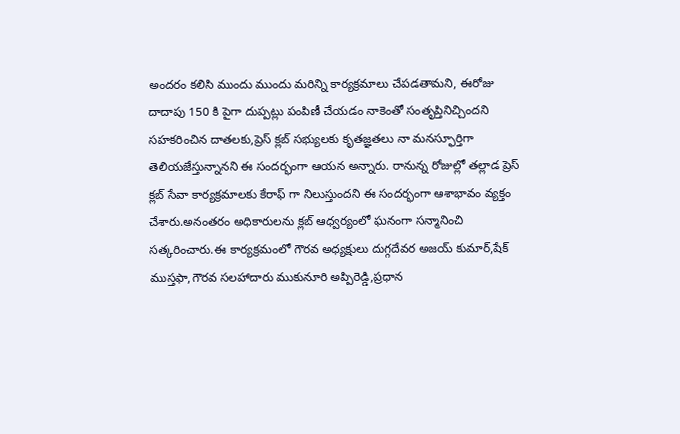అందరం కలిసి ముందు ముందు మరిన్ని కార్యక్రమాలు చేపడతామని, ఈరోజు దాదాపు 150 కి పైగా దుప్పట్లు పంపిణీ చేయడం నాకెంతో సంతృప్తినిచ్చిందని సహకరించిన దాతలకు,ప్రెస్ క్లబ్ సభ్యులకు కృతజ్ఞతలు నా మనస్ఫూర్తిగా తెలియజేస్తున్నానని ఈ సందర్భంగా ఆయన అన్నారు. రానున్న రోజుల్లో తల్లాడ ప్రెస్ క్లబ్ సేవా కార్యక్రమాలకు కేరాఫ్ గా నిలుస్తుందని ఈ సందర్భంగా ఆశాభావం వ్యక్తం చేశారు.అనంతరం అధికారులను క్లబ్ ఆధ్వర్యంలో ఘనంగా సన్మానించి సత్కరించారు.ఈ కార్యక్రమంలో గౌరవ అధ్యక్షులు దుగ్గదేవర అజయ్ కుమార్,షేక్ ముస్తఫా,గౌరవ సలహాదారు ముకునూరి అప్పిరెడ్డి,ప్రధాన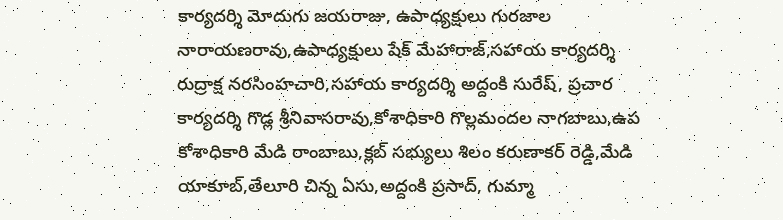కార్యదర్శి మోదుగు జయరాజు, ఉపాధ్యక్షులు గురజాల నారాయణరావు,ఉపాధ్యక్షులు షేక్ మేహారాజ్,సహాయ కార్యదర్శి రుద్రాక్ష నరసింహచారి,సహాయ కార్యదర్శి అద్దంకి సురేష్, ప్రచార కార్యదర్శి గొడ్ల శ్రీనివాసరావు,కోశాధికారి గొల్లమందల నాగబాబు,ఉప కోశాధికారి మేడి రాంబాబు,క్లబ్ సభ్యులు శిలం కరుణాకర్ రెడ్డి,మేడి యాకూబ్,తేలూరి చిన్న ఏసు,అద్దంకి ప్రసాద్, గుమ్మా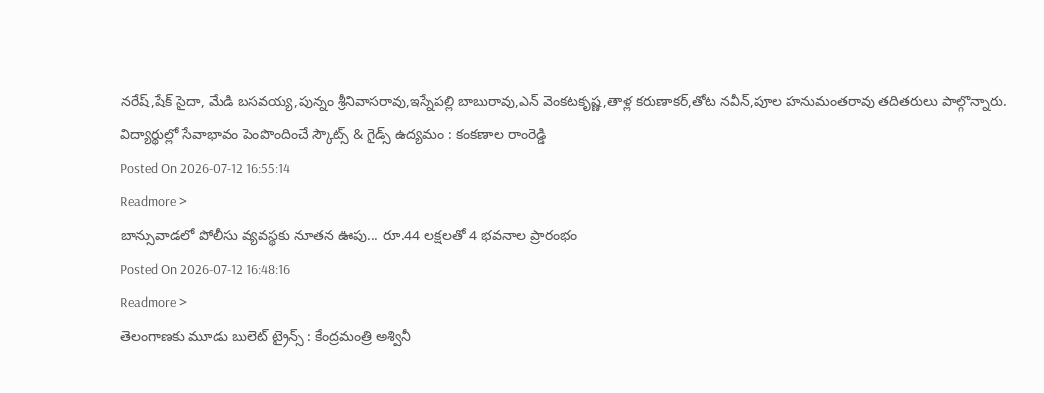నరేష్,షేక్ సైదా, మేడి బసవయ్య,పున్నం శ్రీనివాసరావు,ఇస్నేపల్లి బాబురావు,ఎన్ వెంకటకృష్ణ,తాళ్ల కరుణాకర్,తోట నవీన్,పూల హనుమంతరావు తదితరులు పాల్గొన్నారు.
విద్యార్థుల్లో సేవాభావం పెంపొందించే స్కౌట్స్ & గైడ్స్ ఉద్యమం : కంకణాల రాంరెడ్డి
Posted On 2026-07-12 16:55:14
Readmore >
బాన్సువాడలో పోలీసు వ్యవస్థకు నూతన ఊపు... రూ.44 లక్షలతో 4 భవనాల ప్రారంభం
Posted On 2026-07-12 16:48:16
Readmore >
తెలంగాణకు మూడు బులెట్ ట్రైన్స్ : కేంద్రమంత్రి అశ్వినీ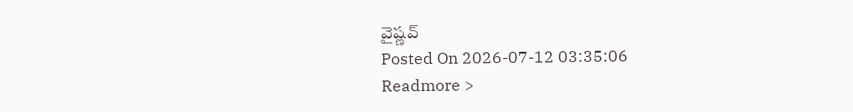వైష్ణవ్
Posted On 2026-07-12 03:35:06
Readmore >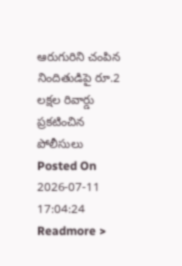ఆరుగురిని చంపిన నిందితుడిపై రూ.2 లక్షల రివార్డు ప్రకటించిన పోలీసులు
Posted On 2026-07-11 17:04:24
Readmore >